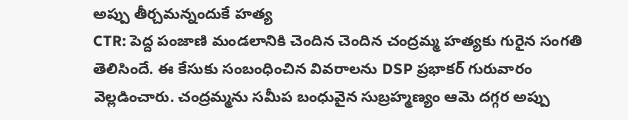అప్పు తీర్చమన్నందుకే హత్య
CTR: పెద్ద పంజాణి మండలానికి చెందిన చెందిన చంద్రమ్మ హత్యకు గురైన సంగతి తెలిసిందే. ఈ కేసుకు సంబంధించిన వివరాలను DSP ప్రభాకర్ గురువారం వెల్లడించారు. చంద్రమ్మను సమీప బంధువైన సుబ్రహ్మణ్యం ఆమె దగ్గర అప్పు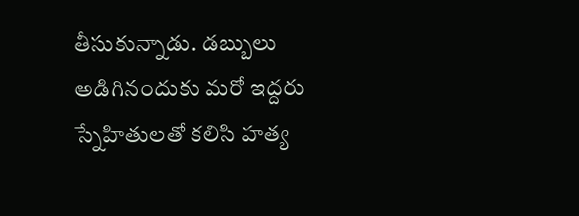తీసుకున్నాడు. డబ్బులు అడిగినందుకు మరో ఇద్దరు స్నేహితులతో కలిసి హత్య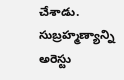చేశాడు. సుబ్రహ్మణ్యాన్ని అరెస్టు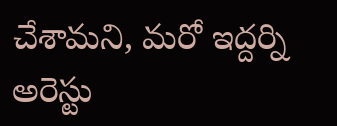చేశామని, మరో ఇద్దర్ని అరెస్టు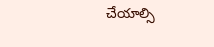చేయాల్సి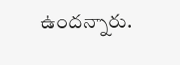ఉందన్నారు.